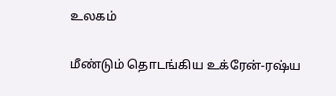உலகம்

மீண்டும் தொடங்கிய உக்ரேன்-ரஷ்ய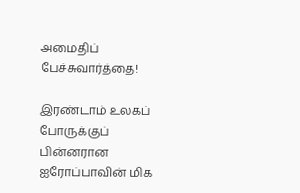அமைதிப் பேச்சுவார்த்தை!

இரண்டாம் உலகப் போருக்குப் பின்னரான ஐரோப்பாவின் மிக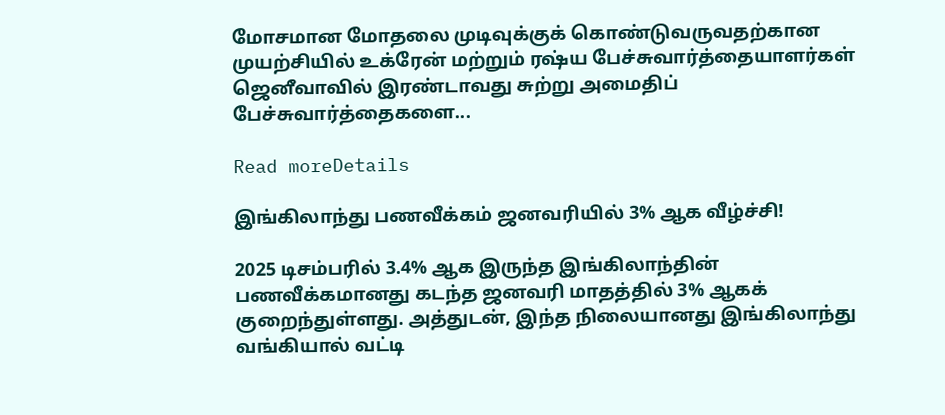மோசமான மோதலை முடிவுக்குக் கொண்டுவருவதற்கான முயற்சியில் உக்ரேன் மற்றும் ரஷ்ய பேச்சுவார்த்தையாளர்கள் ஜெனீவாவில் இரண்டாவது சுற்று அமைதிப் பேச்சுவார்த்தைகளை...

Read moreDetails

இங்கிலாந்து பணவீக்கம் ஜனவரியில் 3% ஆக வீழ்ச்சி!

2025 டிசம்பரில் 3.4% ஆக இருந்த இங்கிலாந்தின் பணவீக்கமானது கடந்த ஜனவரி மாதத்தில் 3% ஆகக் குறைந்துள்ளது. அத்துடன், இந்த நிலையானது இங்கிலாந்து வங்கியால் வட்டி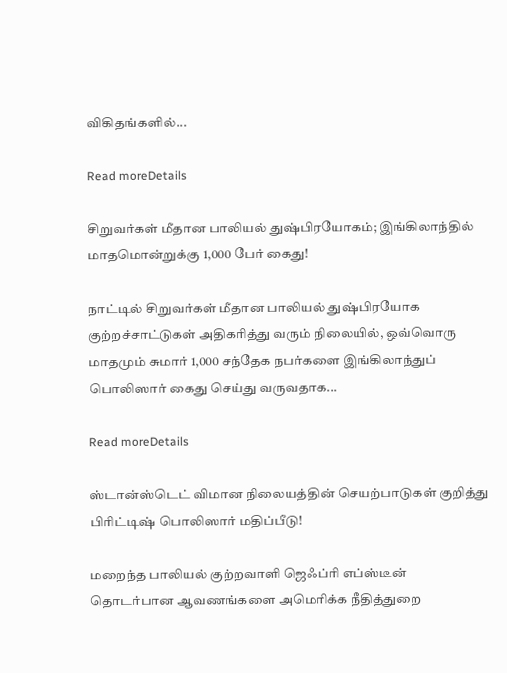விகிதங்களில்...

Read moreDetails

சிறுவர்கள் மீதான பாலியல் துஷ்பிரயோகம்; இங்கிலாந்தில் மாதமொன்றுக்கு 1,000 பேர் கைது!

நாட்டில் சிறுவர்கள் மீதான பாலியல் துஷ்பிரயோக குற்றச்சாட்டுகள் அதிகரித்து வரும் நிலையில், ஒவ்வொரு மாதமும் சுமார் 1,000 சந்தேக நபர்களை இங்கிலாந்துப் பொலிஸார் கைது செய்து வருவதாக...

Read moreDetails

ஸ்டான்ஸ்டெட் விமான நிலையத்தின் செயற்பாடுகள் குறித்து பிரிட்டிஷ் பொலிஸார் மதிப்பீடு!

மறைந்த பாலியல் குற்றவாளி ஜெஃப்ரி எப்ஸ்டீன் தொடர்பான ஆவணங்களை அமெரிக்க நீதித்துறை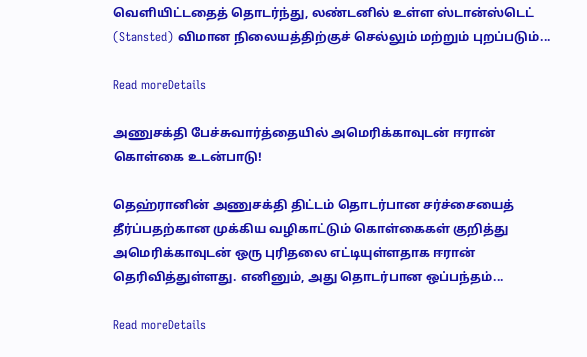வெளியிட்டதைத் தொடர்ந்து, லண்டனில் உள்ள ஸ்டான்ஸ்டெட் (Stansted) விமான நிலையத்திற்குச் செல்லும் மற்றும் புறப்படும்...

Read moreDetails

அணுசக்தி பேச்சுவார்த்தையில் அமெரிக்காவுடன் ஈரான் கொள்கை உடன்பாடு!

தெஹ்ரானின் அணுசக்தி திட்டம் தொடர்பான சர்ச்சையைத் தீர்ப்பதற்கான முக்கிய வழிகாட்டும் கொள்கைகள் குறித்து அமெரிக்காவுடன் ஒரு புரிதலை எட்டியுள்ளதாக ஈரான் தெரிவித்துள்ளது. எனினும், அது தொடர்பான ஒப்பந்தம்...

Read moreDetails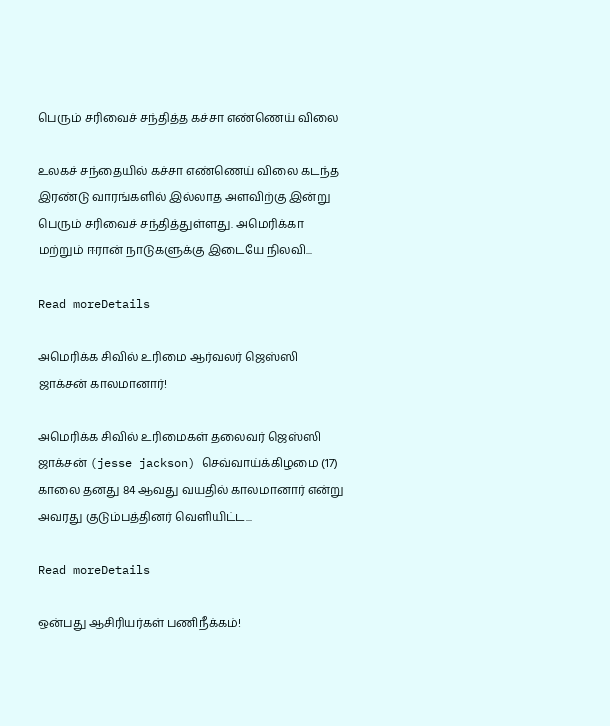பெரும் சரிவைச் சந்தித்த கச்சா எண்ணெய் விலை

உலகச் சந்தையில் கச்சா எண்ணெய் விலை கடந்த இரண்டு வாரங்களில் இல்லாத அளவிற்கு இன்று பெரும் சரிவைச் சந்தித்துள்ளது. அமெரிக்கா மற்றும் ஈரான் நாடுகளுக்கு இடையே நிலவி...

Read moreDetails

அமெரிக்க சிவில் உரிமை ஆர்வலர் ஜெஸ்ஸி ஜாக்சன் காலமானார்!

அமெரிக்க சிவில் உரிமைகள் தலைவர் ஜெஸ்ஸி ஜாக்சன் (jesse jackson) செவ்வாய்க்கிழமை (17) காலை தனது 84 ஆவது வயதில் காலமானார் என்று அவரது குடும்பத்தினர் வெளியிட்ட...

Read moreDetails

ஒன்பது ஆசிரியர்கள் பணிநீக்கம்!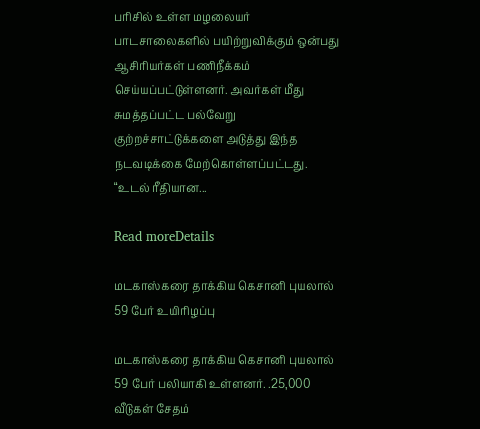பரிசில் உள்ள மழலையர் பாடசாலைகளில் பயிற்றுவிக்கும் ஒன்பது ஆசிரியர்கள் பணிநீக்கம் செய்யப்பட்டுள்ளனர். அவர்கள் மீது சுமத்தப்பட்ட பல்வேறு குற்றச்சாட்டுக்களை அடுத்து இந்த நடவடிக்கை மேற்கொள்ளப்பட்டது. “உடல் ரீதியான...

Read moreDetails

மடகாஸ்கரை தாக்கிய கெசானி புயலால் 59 பேர் உயிரிழப்பு

மடகாஸ்கரை தாக்கிய கெசானி புயலால் 59 பேர் பலியாகி உள்ளனர். .25,000 வீடுகள் சேதம்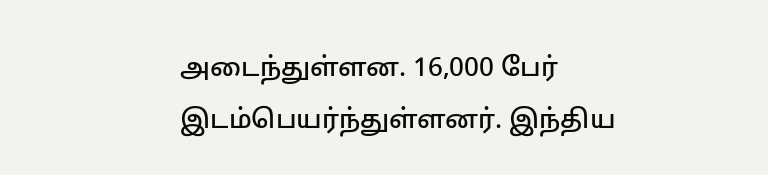அடைந்துள்ளன. 16,000 பேர் இடம்பெயர்ந்துள்ளனர். இந்திய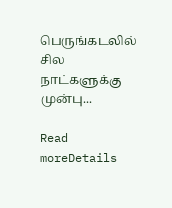பெருங்கடலில் சில நாட்களுக்கு முன்பு...

Read moreDetails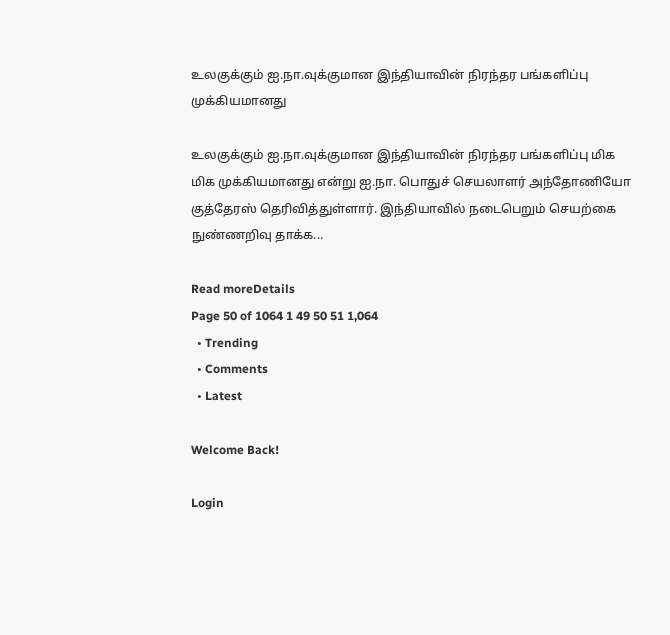உலகுக்கும் ஐ.நா.வுக்குமான இந்தியாவின் நிரந்தர பங்களிப்பு முக்கியமானது

உலகுக்கும் ஐ.நா.வுக்குமான இந்தியாவின் நிரந்தர பங்களிப்பு மிக மிக முக்கியமானது என்று ஐ.நா. பொதுச் செயலாளர் அந்தோணியோ குத்தேரஸ் தெரிவித்துள்ளார். இந்தியாவில் நடைபெறும் செயற்கை நுண்ணறிவு தாக்க...

Read moreDetails
Page 50 of 1064 1 49 50 51 1,064
  • Trending
  • Comments
  • Latest

Welcome Back!

Login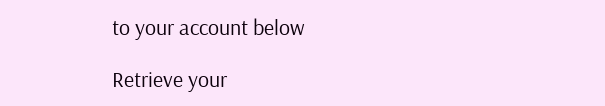to your account below

Retrieve your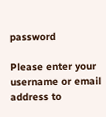password

Please enter your username or email address to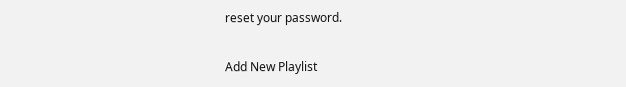reset your password.

Add New Playlist